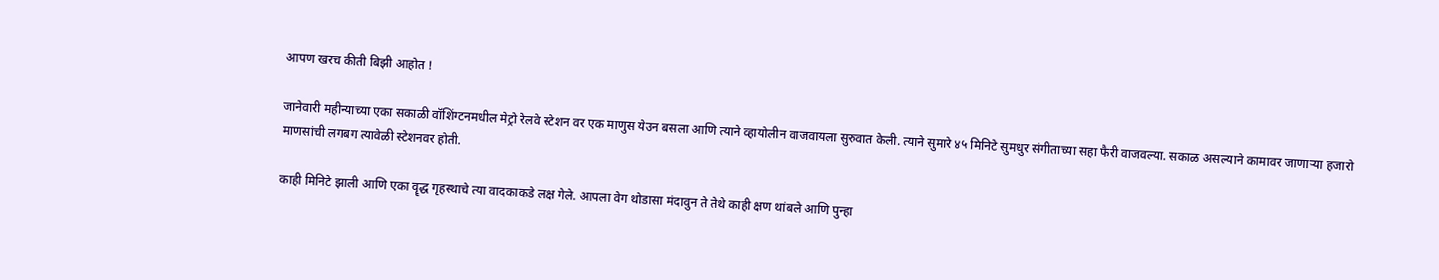आपण खरच कीती बिझी आहोत !

जानेवारी महीन्याच्या एका सकाळी वॉशिंग्टनमधील मेट्रो रेलवे स्टेशन वर एक माणुस येउन बसला आणि त्याने व्हायोलीन वाजवायला सुरुवात केली. त्याने सुमारे ४५ मिनिटे सुमधुर संगीताच्या सहा फैरी वाजवल्या. सकाळ असल्याने कामावर जाणार्‍या हजारो माणसांची लगबग त्यावेळी स्टेशनवर होती.

काही मिनिटे झाली आणि एका वॄद्ध गृहस्थाचे त्या वादकाकडे लक्ष गेले. आपला वेग थोडासा मंदावुन ते तेथे काही क्षण थांबले आणि पुन्हा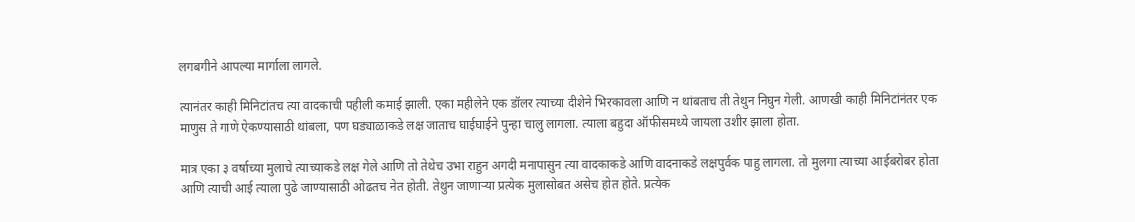लगबगीने आपल्या मार्गाला लागले.

त्यानंतर काही मिनिटांतच त्या वादकाची पहीली कमाई झाली. एका महीलेने एक डॉलर त्याच्या दीशेने भिरकावला आणि न थांबताच ती तेथुन निघुन गेली. आणखी काही मिनिटांनंतर एक माणुस ते गाणे ऐकण्यासाठी थांबला, पण घड्याळाकडे लक्ष जाताच घाईघाईने पुन्हा चालु लागला. त्याला बहुदा ऑफीसमध्ये जायला उशीर झाला होता.

मात्र एका ३ वर्षाच्या मुलाचे त्याच्याकडे लक्ष गेले आणि तो तेथेच उभा राहुन अगदी मनापासुन त्या वादकाकडे आणि वादनाकडे लक्षपुर्वक पाहु लागला. तो मुलगा त्याच्या आईबरोबर होता आणि त्याची आई त्याला पुढे जाण्यासाठी ओढतच नेत होती. तेथुन जाणार्‍या प्रत्येक मुलासोबत असेच होत होते. प्रत्येक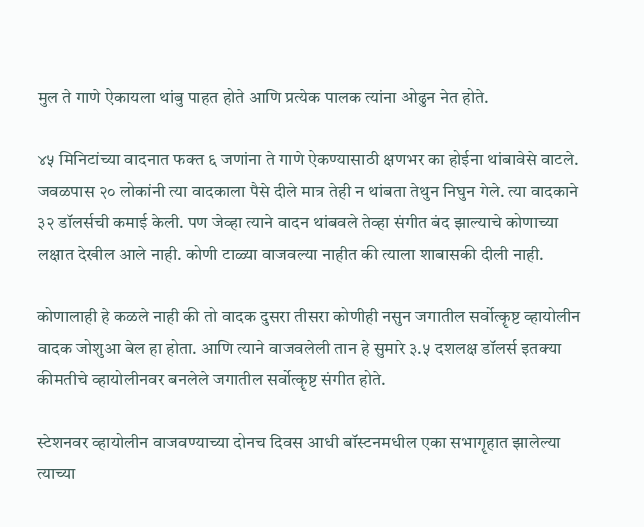मुल ते गाणे ऐकायला थांबु पाहत होते आणि प्रत्येक पालक त्यांना ओढुन नेत होते.

४५ मिनिटांच्या वादनात फक्त ६ जणांना ते गाणे ऐकण्यासाठी क्षणभर का होईना थांबावेसे वाटले. जवळपास २० लोकांनी त्या वादकाला पैसे दीले मात्र तेही न थांबता तेथुन निघुन गेले. त्या वादकाने ३२ डॉलर्सची कमाई केली. पण जेव्हा त्याने वादन थांबवले तेव्हा संगीत बंद झाल्याचे कोणाच्या लक्षात देखील आले नाही. कोणी टाळ्या वाजवल्या नाहीत की त्याला शाबासकी दीली नाही.

कोणालाही हे कळले नाही की तो वादक दुसरा तीसरा कोणीही नसुन जगातील सर्वोत्कॄष्ट व्हायोलीन वादक जोशुआ बेल हा होता. आणि त्याने वाजवलेली तान हे सुमारे ३.५ दशलक्ष डॉलर्स इतक्या कीमतीचे व्हायोलीनवर बनलेले जगातील सर्वोत्कॄष्ट संगीत होते.

स्टेशनवर व्हायोलीन वाजवण्याच्या दोनच दिवस आधी बॉस्टनमधील एका सभागॄहात झालेल्या त्याच्या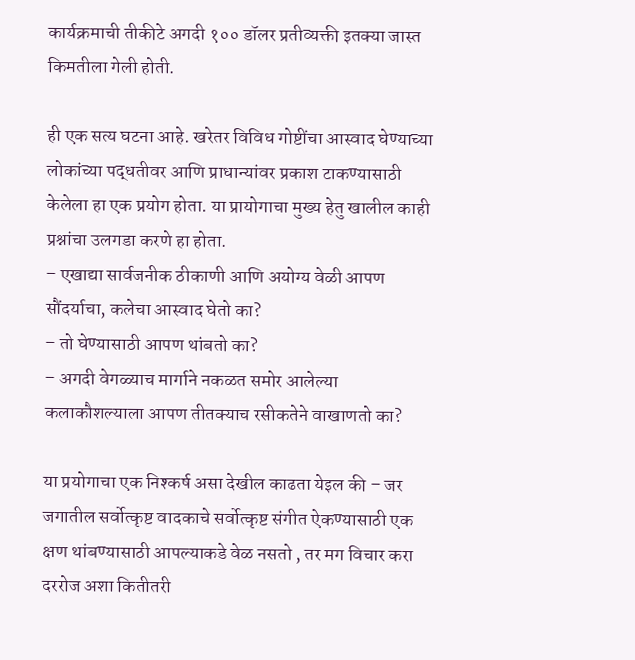कार्यक्रमाची तीकीटे अगदी १०० डॉलर प्रतीव्यक्ती इतक्या जास्त किमतीला गेली होती.

ही एक सत्य घटना आहे. खरेतर विविध गोष्टींचा आस्वाद घेण्याच्या लोकांच्या पद्धतीवर आणि प्राधान्यांवर प्रकाश टाकण्यासाठी केलेला हा एक प्रयोग होता. या प्रायोगाचा मुख्य हेतु खालील काही प्रश्नांचा उलगडा करणे हा होता.
– एखाद्या सार्वजनीक ठीकाणी आणि अयोग्य वेळी आपण सौंदर्याचा, कलेचा आस्वाद घेतो का?
– तो घेण्यासाठी आपण थांबतो का?
– अगदी वेगळ्याच मार्गाने नकळत समोर आलेल्या कलाकौशल्याला आपण तीतक्याच रसीकतेने वाखाणतो का?

या प्रयोगाचा एक निश्कर्ष असा देखील काढता येइल की – जर जगातील सर्वोत्कृष्ट वादकाचे सर्वोत्कृष्ट संगीत ऐकण्यासाठी एक क्षण थांबण्यासाठी आपल्याकडे वेळ नसतो , तर मग विचार करा दररोज अशा कितीतरी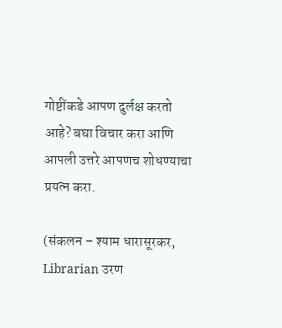गोष्टींकडे आपण दुर्लक्ष करतो आहे? बघा विचार करा आणि आपली उत्तरे आपणच शोधण्याचा प्रयत्न करा.

(संकलन – श्याम धारासूरकर, Librarian उरण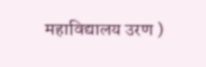महाविद्यालय उरण )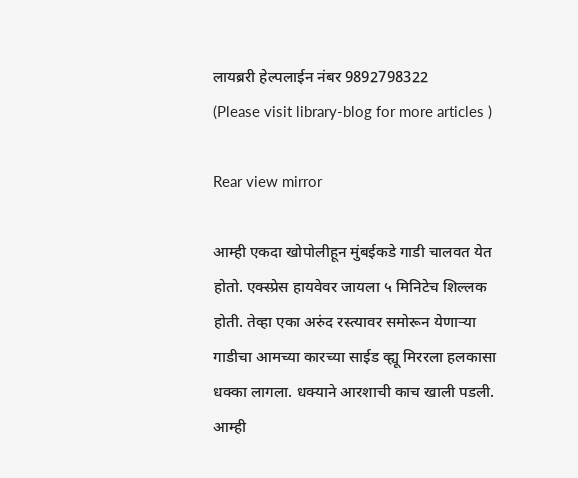लायब्ररी हेल्पलाईन नंबर 9892798322
(Please visit library-blog for more articles )

Rear view mirror

आम्ही एकदा खोपोलीहून मुंबईकडे गाडी चालवत येत होतो. एक्स्प्रेस हायवेवर जायला ५ मिनिटेच शिल्लक होती. तेव्हा एका अरुंद रस्त्यावर समोरून येणाऱ्या गाडीचा आमच्या कारच्या साईड व्ह्यू मिररला हलकासा धक्का लागला. धक्याने आरशाची काच खाली पडली. आम्ही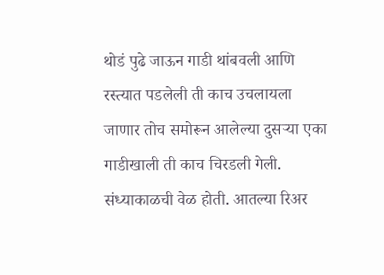थोडं पुढे जाऊन गाडी थांबवली आणि रस्त्यात पडलेली ती काच उचलायला जाणार तोच समोरून आलेल्या दुसऱ्या एका गाडीखाली ती काच चिरडली गेली.
संध्याकाळची वेळ होती. आतल्या रिअर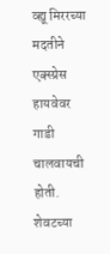व्ह्यू मिररच्या मदतीने एक्स्प्रेस हायवेवर गाडी चालवायची होती. शेवटच्या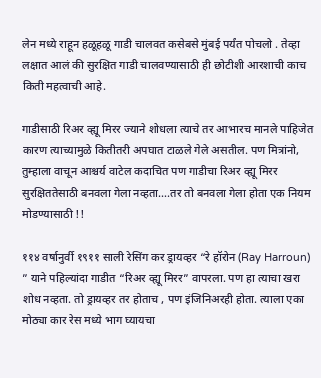लेन मध्ये राहून हळूहळू गाडी चालवत कसेबसे मुंबई पर्यंत पोचलो . तेव्हा लक्षात आलं की सुरक्षित गाडी चालवण्यासाठी ही छोटीशी आरशाची काच किती महत्वाची आहे.

गाडीसाठी रिअर व्ह्यू मिरर ज्याने शोधला त्याचे तर आभारच मानले पाहिजेत कारण त्याच्यामुळे कितीतरी अपघात टाळले गेले असतील. पण मित्रांनो, तुम्हाला वाचून आश्चर्य वाटेल कदाचित पण गाडीचा रिअर व्ह्यू मिरर सुरक्षिततेसाठी बनवला गेला नव्हता….तर तो बनवला गेला होता एक नियम मोडण्यासाठी !!

११४ वर्षानुर्वी १९११ साली रेसिंग कर ड्रायव्हर “रे हॉरोन (Ray Harroun) ” याने पहिल्यांदा गाडीत “रिअर व्ह्यू मिरर” वापरला. पण हा त्याचा खरा शोध नव्हता. तो ड्रायव्हर तर होताच , पण इंजिनिअरही होता. त्याला एका मोठ्या कार रेस मध्ये भाग घ्यायचा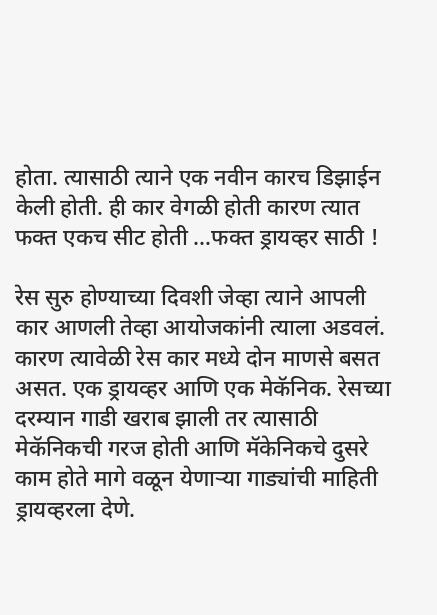होता. त्यासाठी त्याने एक नवीन कारच डिझाईन केली होती. ही कार वेगळी होती कारण त्यात फक्त एकच सीट होती …फक्त ड्रायव्हर साठी !

रेस सुरु होण्याच्या दिवशी जेव्हा त्याने आपली कार आणली तेव्हा आयोजकांनी त्याला अडवलं. कारण त्यावेळी रेस कार मध्ये दोन माणसे बसत असत. एक ड्रायव्हर आणि एक मेकॅनिक. रेसच्या दरम्यान गाडी खराब झाली तर त्यासाठी मेकॅनिकची गरज होती आणि मॅकेनिकचे दुसरे काम होते मागे वळून येणाऱ्या गाड्यांची माहिती ड्रायव्हरला देणे.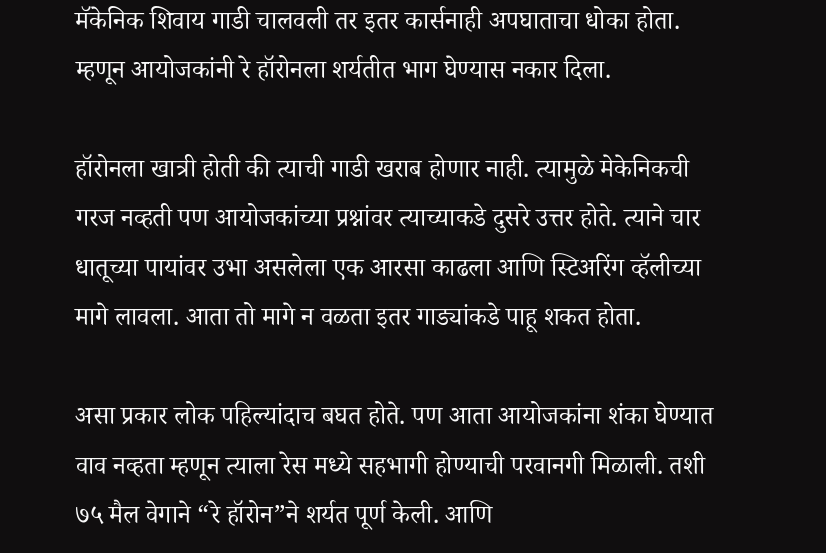मॅकेनिक शिवाय गाडी चालवली तर इतर कार्सनाही अपघाताचा धोका होता. म्हणून आयोजकांनी रे हॉरोनला शर्यतीत भाग घेण्यास नकार दिला.

हॉरोनला खात्री होती की त्याची गाडी खराब होणार नाही. त्यामुळे मेकेनिकची गरज नव्हती पण आयोजकांच्या प्रश्नांवर त्याच्याकडे दुसरे उत्तर होते. त्याने चार धातूच्या पायांवर उभा असलेला एक आरसा काढला आणि स्टिअरिंग व्हॅलीच्या मागे लावला. आता तो मागे न वळता इतर गाड्यांकडे पाहू शकत होता.

असा प्रकार लोक पहिल्यांदाच बघत होते. पण आता आयोजकांना शंका घेण्यात वाव नव्हता म्हणून त्याला रेस मध्ये सहभागी होण्याची परवानगी मिळाली. तशी ७५ मैल वेगाने “रे हॉरोन”ने शर्यत पूर्ण केली. आणि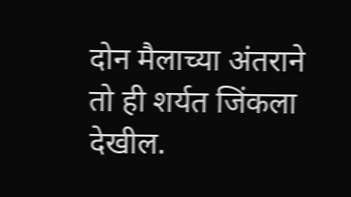दोन मैलाच्या अंतराने तो ही शर्यत जिंकला देखील.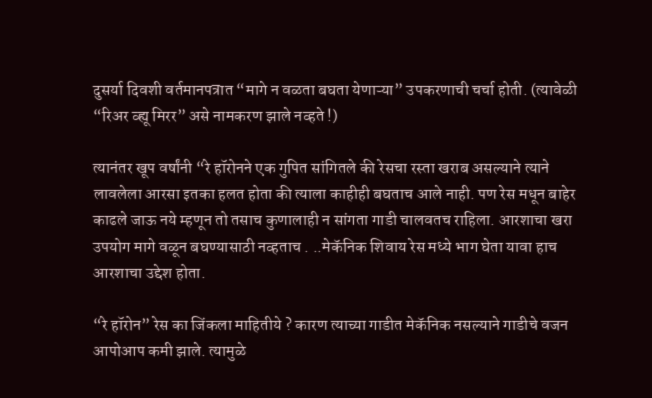दुसर्या दिवशी वर्तमानपत्रात “मागे न वळता बघता येणाऱ्या” उपकरणाची चर्चा होती. (त्यावेळी “रिअर व्ह्यू मिरर” असे नामकरण झाले नव्हते !)

त्यानंतर खूप वर्षांनी “रे हॉरोनने एक गुपित सांगितले की रेसचा रस्ता खराब असल्याने त्याने लावलेला आरसा इतका हलत होता की त्याला काहीही बघताच आले नाही. पण रेस मधून बाहेर काढले जाऊ नये म्हणून तो तसाच कुणालाही न सांगता गाडी चालवतच राहिला. आरशाचा खरा उपयोग मागे वळून बघण्यासाठी नव्हताच . ..मेकॅनिक शिवाय रेस मध्ये भाग घेता यावा हाच आरशाचा उद्देश होता.

“रे हॉरोन” रेस का जिंकला माहितीये ? कारण त्याच्या गाडीत मेकॅनिक नसल्याने गाडीचे वजन आपोआप कमी झाले. त्यामुळे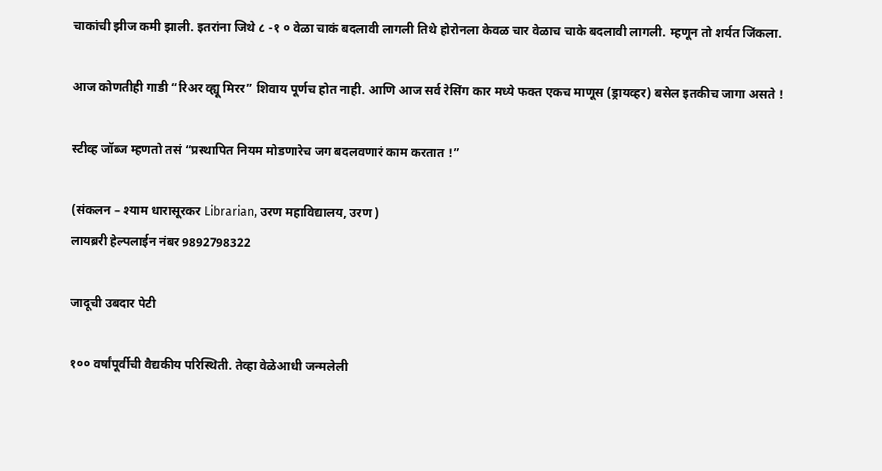चाकांची झीज कमी झाली. इतरांना जिथे ८ -१ ० वेळा चाकं बदलावी लागली तिथे होरोनला केवळ चार वेळाच चाके बदलावी लागली. म्हणून तो शर्यत जिंकला.

आज कोणतीही गाडी “रिअर व्ह्यू मिरर” शिवाय पूर्णच होत नाही. आणि आज सर्व रेसिंग कार मध्ये फक्त एकच माणूस (ड्रायव्हर) बसेल इतकीच जागा असते !

स्टीव्ह जॉब्ज म्हणतो तसं “प्रस्थापित नियम मोडणारेच जग बदलवणारं काम करतात !”

(संकलन – श्याम धारासूरकर Librarian, उरण महाविद्यालय, उरण )
लायब्ररी हेल्पलाईन नंबर 9892798322

जादूची उबदार पेटी

१०० वर्षांपूर्वीची वैद्यकीय परिस्थिती. तेव्हा वेळेआधी जन्मलेली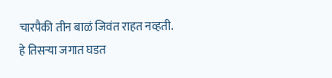चारपैकी तीन बाळं जिवंत राहत नव्हती.
हे तिसऱ्या जगात घडत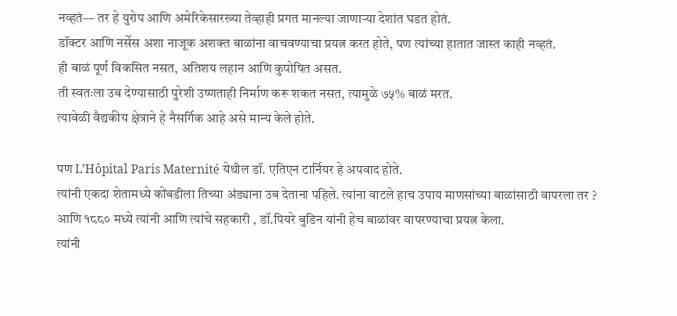नव्हतं— तर हे युरोप आणि अमेरिकेसारख्या तेव्हाही प्रगत मानल्या जाणाऱ्या देशांत घडत होतं.
डॉक्टर आणि नर्सेस अशा नाजूक अशक्त बाळांना वाचवण्याचा प्रयत्न करत होते, पण त्यांच्या हातात जास्त काही नव्हतं.
ही बाळं पूर्ण विकसित नसत, अतिशय लहान आणि कुपोषित असत.
ती स्वतःला उब देण्यासाठी पुरेशी उष्णताही निर्माण करू शकत नसत, त्यामुळे ७५% बाळं मरत.
त्यावेळी वैद्यकीय क्षेत्राने हे नैसर्गिक आहे असे मान्य केले होते.

पण L’Hôpital Paris Maternité येथील डॉ. एतिएन टार्नियर हे अपवाद होते.
त्यांनी एकदा शेतामध्ये कोंबडीला तिच्या अंड्याना उब देताना पहिले. त्यांना वाटले हाच उपाय माणसांच्या बाळांसाठी वापरला तर ?
आणि १८८० मध्ये त्यांनी आणि त्यांचे सहकारी , डॉ.पियरे बुडिन यांनी हेच बाळांवर वापरण्याचा प्रयत्न केला.
त्यांनी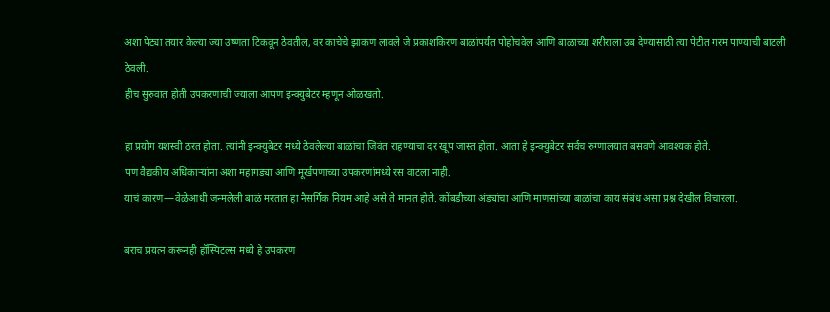अशा पेट्या तयार केल्या ज्या उष्णता टिकवून ठेवतील, वर काचेचे झाकण लावले जे प्रकाशकिरण बाळांपर्यंत पोहोचवेल आणि बाळाच्या शरीराला उब देण्यासाठी त्या पेटीत गरम पाण्याची बाटली ठेवली.
हीच सुरुवात होती उपकरणाची ज्याला आपण इन्क्युबेटर म्हणून ओळखतो.

हा प्रयोग यशस्वी ठरत होता. त्यांनी इन्क्युबेटर मध्ये ठेवलेल्या बाळांचा जिवंत राहण्याचा दर खूप जास्त होता. आता हे इन्क्युबेटर सर्वच रुग्णालयात बसवणे आवश्यक होते.
पण वैद्यकीय अधिकाऱ्यांना अशा महागड्या आणि मूर्खपणाच्या उपकरणांमध्ये रस वाटला नाही.
याचं कारण—वेळेआधी जन्मलेली बाळं मरतात हा नैसर्गिक नियम आहे असे ते मानत होते. कोंबडीच्या अंड्यांचा आणि माणसांच्या बाळांचा काय संबंध असा प्रश्न देखील विचारला.

बराच प्रयत्न करूनही हॉस्पिटल्स मध्ये हे उपकरण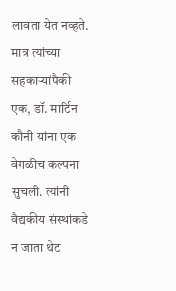लावता येत नव्हते. मात्र त्यांच्या सहकाऱ्यांपैकी एक, डॉ. मार्टिन कौनी यांना एक वेगळीच कल्पना सुचली. त्यांनी वैद्यकीय संस्थांकडे न जाता थेट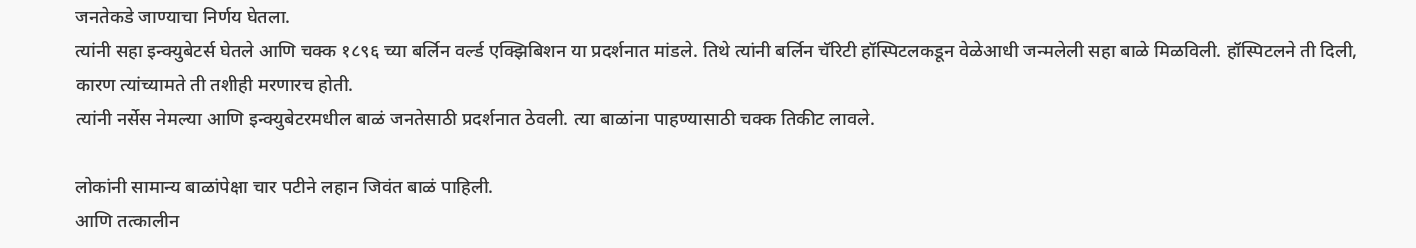जनतेकडे जाण्याचा निर्णय घेतला.
त्यांनी सहा इन्क्युबेटर्स घेतले आणि चक्क १८९६ च्या बर्लिन वर्ल्ड एक्झिबिशन या प्रदर्शनात मांडले. तिथे त्यांनी बर्लिन चॅरिटी हॉस्पिटलकडून वेळेआधी जन्मलेली सहा बाळे मिळविली. हॉस्पिटलने ती दिली, कारण त्यांच्यामते ती तशीही मरणारच होती.
त्यांनी नर्सेस नेमल्या आणि इन्क्युबेटरमधील बाळं जनतेसाठी प्रदर्शनात ठेवली. त्या बाळांना पाहण्यासाठी चक्क तिकीट लावले.

लोकांनी सामान्य बाळांपेक्षा चार पटीने लहान जिवंत बाळं पाहिली.
आणि तत्कालीन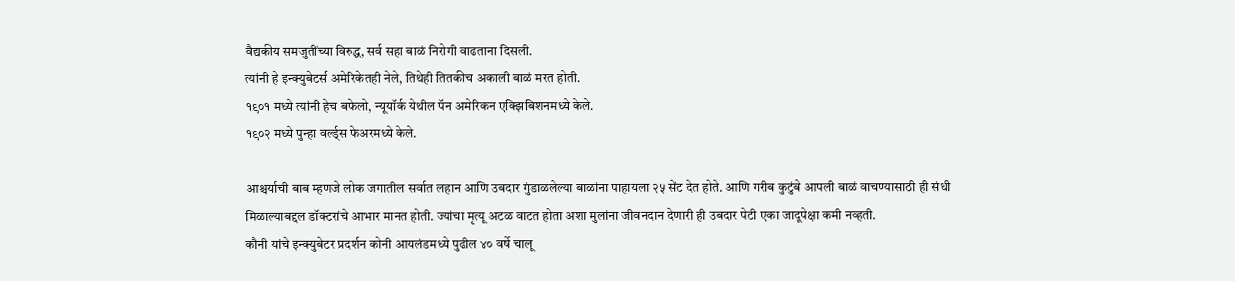वैद्यकीय समजुतींच्या विरुद्ध, सर्व सहा बाळं निरोगी वाढताना दिसली.
त्यांनी हे इन्क्युबेटर्स अमेरिकेतही नेले, तिथेही तितकीच अकाली बाळं मरत होती.
१९०१ मध्ये त्यांनी हेच बफेलो, न्यूयॉर्क येथील पॅन अमेरिकन एक्झिबिशनमध्ये केले.
१९०२ मध्ये पुन्हा वर्ल्ड्स फेअरमध्ये केले.

आश्चर्याची बाब म्हणजे लोक जगातील सर्वात लहान आणि उबदार गुंडाळलेल्या बाळांना पाहायला २५ सेंट देत होते. आणि गरीब कुटुंबे आपली बाळं वाचण्यासाठी ही संधी मिळाल्याबद्दल डॉक्टरांचे आभार मानत होती. ज्यांचा मृत्यू अटळ वाटत होता अशा मुलांना जीवनदान देणारी ही उबदार पेटी एका जादूपेक्षा कमी नव्हती.
कौनी यांचे इन्क्युबेटर प्रदर्शन कोनी आयलंडमध्ये पुढील ४० वर्षे चालू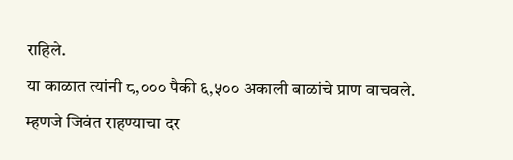राहिले.
या काळात त्यांनी ८,००० पैकी ६,५०० अकाली बाळांचे प्राण वाचवले.
म्हणजे जिवंत राहण्याचा दर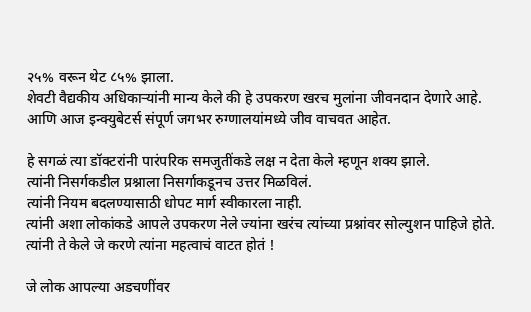२५% वरून थेट ८५% झाला.
शेवटी वैद्यकीय अधिकाऱ्यांनी मान्य केले की हे उपकरण खरच मुलांना जीवनदान देणारे आहे.
आणि आज इन्क्युबेटर्स संपूर्ण जगभर रुग्णालयांमध्ये जीव वाचवत आहेत.

हे सगळं त्या डॉक्टरांनी पारंपरिक समजुतींकडे लक्ष न देता केले म्हणून शक्य झाले.
त्यांनी निसर्गकडील प्रश्नाला निसर्गाकडूनच उत्तर मिळविलं.
त्यांनी नियम बदलण्यासाठी धोपट मार्ग स्वीकारला नाही.
त्यांनी अशा लोकांकडे आपले उपकरण नेले ज्यांना खरंच त्यांच्या प्रश्नांवर सोल्युशन पाहिजे होते.
त्यांनी ते केले जे करणे त्यांना महत्वाचं वाटत होतं !

जे लोक आपल्या अडचणींवर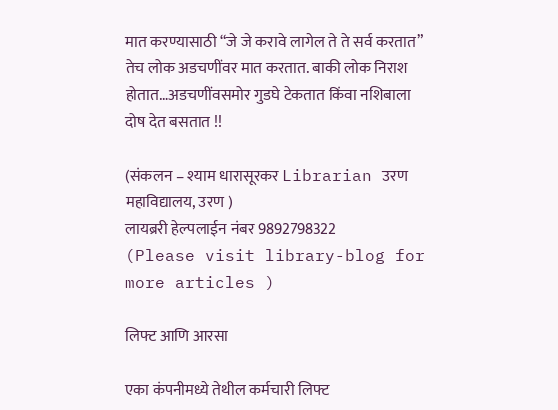मात करण्यासाठी “जे जे करावे लागेल ते ते सर्व करतात” तेच लोक अडचणींवर मात करतात. बाकी लोक निराश होतात…अडचणींवसमोर गुडघे टेकतात किंवा नशिबाला दोष देत बसतात !!

(संकलन – श्याम धारासूरकर Librarian उरण महाविद्यालय, उरण )
लायब्ररी हेल्पलाईन नंबर 9892798322
(Please visit library-blog for more articles )

लिफ्ट आणि आरसा

एका कंपनीमध्ये तेथील कर्मचारी लिफ्ट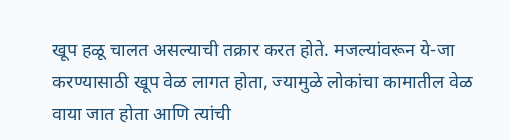खूप हळू चालत असल्याची तक्रार करत होते. मजल्यांवरून ये-जा करण्यासाठी खूप वेळ लागत होता, ज्यामुळे लोकांचा कामातील वेळ वाया जात होता आणि त्यांची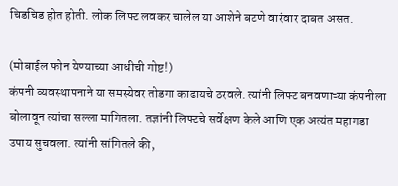चिडचिड होत होती. लोक लिफ्ट लवकर चालेल या आशेने बटणे वारंवार दाबत असत.

(मोबाईल फोन येण्याच्या आधीची गोष्ट!)
कंपनी व्यवस्थापनाने या समस्येवर तोडगा काढायचे ठरवले. त्यांनी लिफ्ट बनवणाऱ्या कंपनीला बोलावून त्यांचा सल्ला मागितला. तज्ञांनी लिफ्टचे सर्वेक्षण केले आणि एक अत्यंत महागडा उपाय सुचवला. त्यांनी सांगितले की,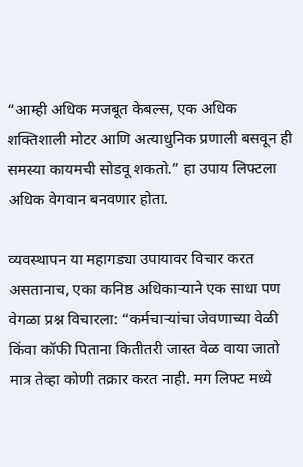“आम्ही अधिक मजबूत केबल्स, एक अधिक शक्तिशाली मोटर आणि अत्याधुनिक प्रणाली बसवून ही समस्या कायमची सोडवू शकतो.” हा उपाय लिफ्टला अधिक वेगवान बनवणार होता.

व्यवस्थापन या महागड्या उपायावर विचार करत असतानाच, एका कनिष्ठ अधिकाऱ्याने एक साधा पण वेगळा प्रश्न विचारला: “कर्मचाऱ्यांचा जेवणाच्या वेळी किंवा कॉफी पिताना कितीतरी जास्त वेळ वाया जातो मात्र तेव्हा कोणी तक्रार करत नाही. मग लिफ्ट मध्ये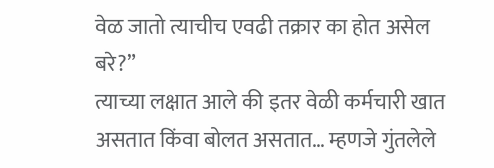वेळ जातो त्याचीच एवढी तक्रार का होत असेल बरे?”
त्याच्या लक्षात आले की इतर वेळी कर्मचारी खात असतात किंवा बोलत असतात… म्हणजे गुंतलेले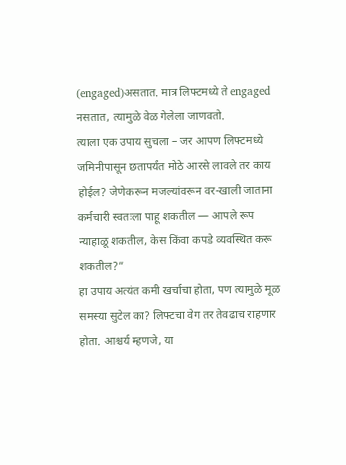(engaged)असतात. मात्र लिफ्टमध्ये ते engaged नसतात, त्यामुळे वेळ गेलेला जाणवतो.
त्याला एक उपाय सुचला – जर आपण लिफ्टमध्ये जमिनीपासून छतापर्यंत मोठे आरसे लावले तर काय होईल? जेणेकरून मजल्यांवरून वर-खाली जाताना कर्मचारी स्वतःला पाहू शकतील — आपले रूप न्याहाळू शकतील, केस किंवा कपडे व्यवस्थित करू शकतील?”
हा उपाय अत्यंत कमी खर्चाचा होता, पण त्यामुळे मूळ समस्या सुटेल का? लिफ्टचा वेग तर तेवढाच राहणार होता. आश्चर्य म्हणजे, या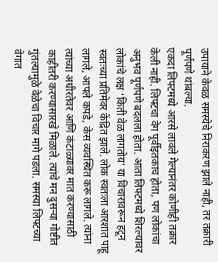उपायाने केवळ समस्येचे निराकरण झाले नाही, तर तक्रारी पूर्णपणे थांबल्या.
एकदा लिफ्टमध्ये आरसे लावले गेल्यानंतर कोणीही तक्रार केली नाही. लिफ्टचा वेग पूर्वीइतकाच होता, पण लोकांचा अनुभव पूर्णपणे बदलला होता. आता लिफ्टमध्ये शिरल्यावर लोकांचे लक्ष ‘किती वेळ लागतोय’ या विचारावरून हटून स्वतःच्या प्रतिमेवर केंद्रित झाले. लोक स्वतःला आरशात पाहू लागले, आपले कपडे, केस व्यवस्थित करू लागले. त्यांना त्यांच्या अधीरतेवर आणि कंटाळ्यावर मात करण्यासाठी काहीतरी करण्यासारखे मिळाले. त्यांचे मन दुसऱ्या गोष्टीत गुंतल्यामुळे वेळेचा विचार मागे पडला. समस्या लिफ्टच्या वेगात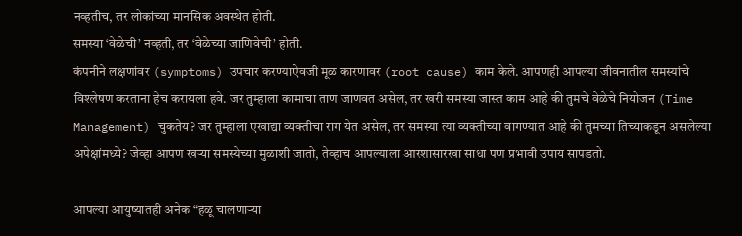नव्हतीच, तर लोकांच्या मानसिक अवस्थेत होती.
समस्या ‘वेळेची’ नव्हती, तर ‘वेळेच्या जाणिवेची’ होती.
कंपनीने लक्षणांवर (symptoms) उपचार करण्याऐवजी मूळ कारणावर (root cause) काम केले. आपणही आपल्या जीवनातील समस्यांचे विश्लेषण करताना हेच करायला हवे. जर तुम्हाला कामाचा ताण जाणवत असेल, तर खरी समस्या जास्त काम आहे की तुमचे वेळेचे नियोजन (Time Management) चुकतेय? जर तुम्हाला एखाद्या व्यक्तीचा राग येत असेल, तर समस्या त्या व्यक्तीच्या वागण्यात आहे की तुमच्या तिच्याकडून असलेल्या अपेक्षांमध्ये? जेव्हा आपण खऱ्या समस्येच्या मुळाशी जातो, तेव्हाच आपल्याला आरशासारखा साधा पण प्रभावी उपाय सापडतो.

आपल्या आयुष्यातही अनेक “हळू चालणाऱ्या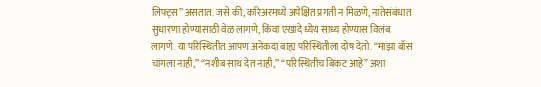लिफ्ट्स” असतात. जसे की, करिअरमध्ये अपेक्षित प्रगती न मिळणे, नातेसंबंधात सुधारणा होण्यासाठी वेळ लागणे, किंवा एखादे ध्येय साध्य होण्यास विलंब लागणे. या परिस्थितीत आपण अनेकदा बाह्य परिस्थितीला दोष देतो. “माझा बॉस चांगला नाही,” “नशीब साथ देत नाही,” “परिस्थितीच बिकट आहे” अशा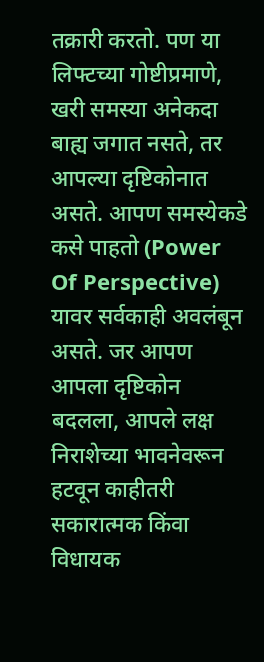तक्रारी करतो. पण या लिफ्टच्या गोष्टीप्रमाणे, खरी समस्या अनेकदा बाह्य जगात नसते, तर आपल्या दृष्टिकोनात असते. आपण समस्येकडे कसे पाहतो (Power Of Perspective) यावर सर्वकाही अवलंबून असते. जर आपण आपला दृष्टिकोन बदलला, आपले लक्ष निराशेच्या भावनेवरून हटवून काहीतरी सकारात्मक किंवा विधायक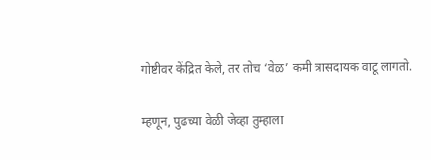गोष्टीवर केंद्रित केले, तर तोच ‘वेळ’ कमी त्रासदायक वाटू लागतो.

म्हणून, पुढच्या वेळी जेव्हा तुम्हाला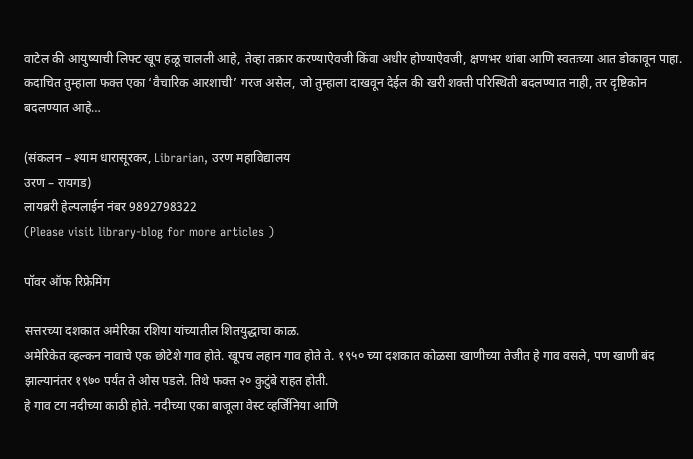वाटेल की आयुष्याची लिफ्ट खूप हळू चालली आहे, तेव्हा तक्रार करण्याऐवजी किंवा अधीर होण्याऐवजी, क्षणभर थांबा आणि स्वतःच्या आत डोकावून पाहा. कदाचित तुम्हाला फक्त एका ‘वैचारिक आरशाची’ गरज असेल, जो तुम्हाला दाखवून देईल की खरी शक्ती परिस्थिती बदलण्यात नाही, तर दृष्टिकोन बदलण्यात आहे…

(संकलन – श्याम धारासूरकर, Librarian, उरण महाविद्यालय
उरण – रायगड)
लायब्ररी हेल्पलाईन नंबर 9892798322
(Please visit library-blog for more articles )

पॉवर ऑफ रिफ्रेमिंग

सत्तरच्या दशकात अमेरिका रशिया यांच्यातील शितयुद्धाचा काळ.
अमेरिकेत व्हल्कन नावाचे एक छोटेशे गाव होते. खूपच लहान गाव होते ते. १९५० च्या दशकात कोळसा खाणीच्या तेजीत हे गाव वसले, पण खाणी बंद झाल्यानंतर १९७० पर्यंत ते ओस पडले. तिथे फक्त २० कुटुंबे राहत होती.
हे गाव टग नदीच्या काठी होते. नदीच्या एका बाजूला वेस्ट व्हर्जिनिया आणि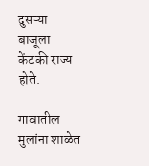दुसऱ्या बाजूला केंटकी राज्य होते.

गावातील मुलांना शाळेत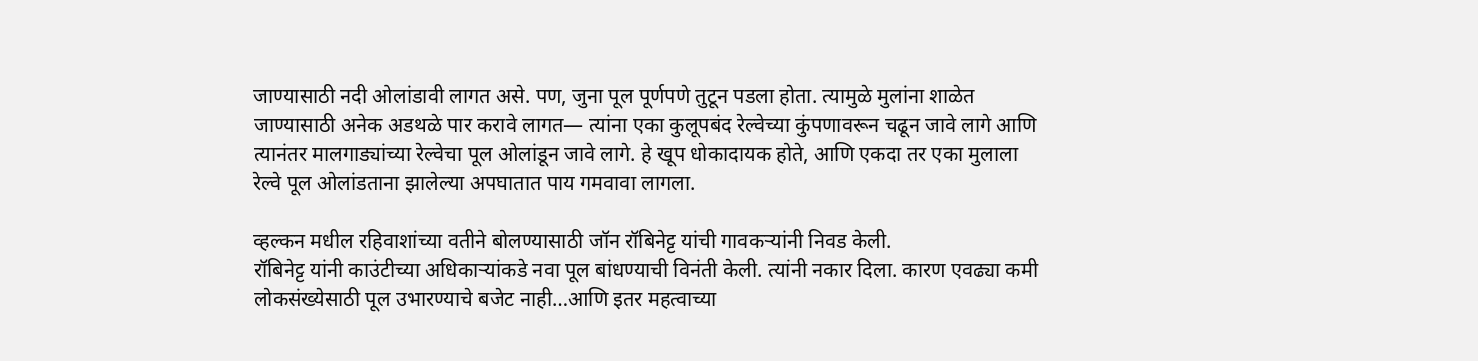जाण्यासाठी नदी ओलांडावी लागत असे. पण, जुना पूल पूर्णपणे तुटून पडला होता. त्यामुळे मुलांना शाळेत जाण्यासाठी अनेक अडथळे पार करावे लागत— त्यांना एका कुलूपबंद रेल्वेच्या कुंपणावरून चढून जावे लागे आणि त्यानंतर मालगाड्यांच्या रेल्वेचा पूल ओलांडून जावे लागे. हे खूप धोकादायक होते, आणि एकदा तर एका मुलाला रेल्वे पूल ओलांडताना झालेल्या अपघातात पाय गमवावा लागला.

व्हल्कन मधील रहिवाशांच्या वतीने बोलण्यासाठी जॉन रॉबिनेट्ट यांची गावकऱ्यांनी निवड केली.
रॉबिनेट्ट यांनी काउंटीच्या अधिकाऱ्यांकडे नवा पूल बांधण्याची विनंती केली. त्यांनी नकार दिला. कारण एवढ्या कमी लोकसंख्येसाठी पूल उभारण्याचे बजेट नाही…आणि इतर महत्वाच्या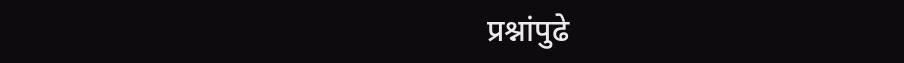प्रश्नांपुढे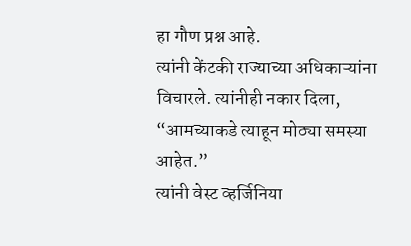हा गौण प्रश्न आहे.
त्यांनी केंटकी राज्याच्या अधिकाऱ्यांना विचारले. त्यांनीही नकार दिला, “आमच्याकडे त्याहून मोठ्या समस्या आहेत.”
त्यांनी वेस्ट व्हर्जिनिया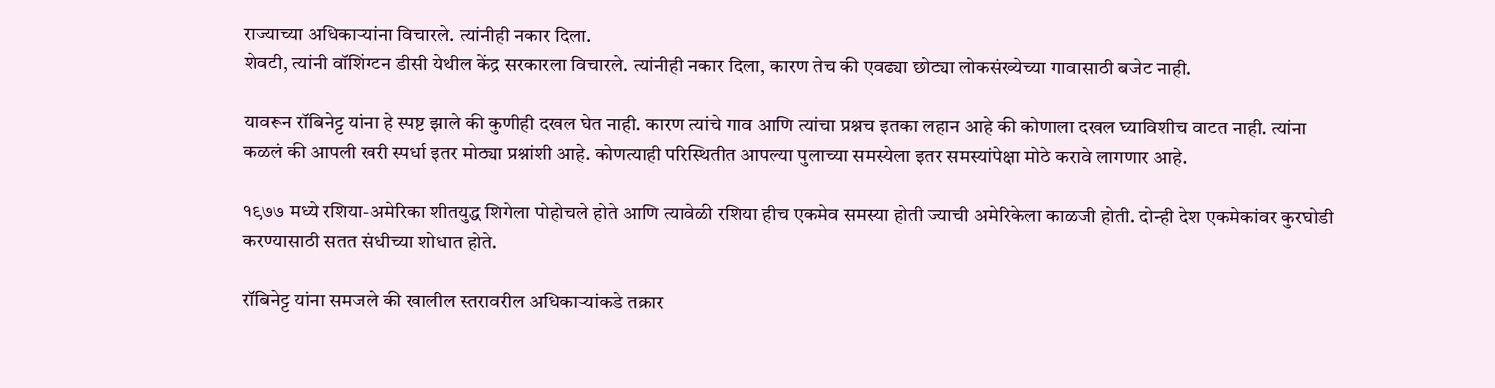राज्याच्या अधिकाऱ्यांना विचारले. त्यांनीही नकार दिला.
शेवटी, त्यांनी वॉशिंग्टन डीसी येथील केंद्र सरकारला विचारले. त्यांनीही नकार दिला, कारण तेच की एवढ्या छोट्या लोकसंख्येच्या गावासाठी बजेट नाही.

यावरून रॉबिनेट्ट यांना हे स्पष्ट झाले की कुणीही दखल घेत नाही. कारण त्यांचे गाव आणि त्यांचा प्रश्नच इतका लहान आहे की कोणाला दखल घ्याविशीच वाटत नाही. त्यांना कळलं की आपली खरी स्पर्धा इतर मोठ्या प्रश्नांशी आहे. कोणत्याही परिस्थितीत आपल्या पुलाच्या समस्येला इतर समस्यांपेक्षा मोठे करावे लागणार आहे.

१९७७ मध्ये रशिया-अमेरिका शीतयुद्ध शिगेला पोहोचले होते आणि त्यावेळी रशिया हीच एकमेव समस्या होती ज्याची अमेरिकेला काळजी होती. दोन्ही देश एकमेकांवर कुरघोडी करण्यासाठी सतत संधीच्या शोधात होते.

रॉबिनेट्ट यांना समजले की खालील स्तरावरील अधिकाऱ्यांकडे तक्रार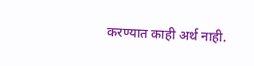करण्यात काही अर्थ नाही.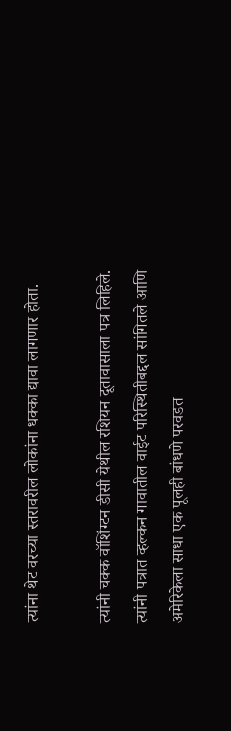त्यांना थेट वरच्या स्तरावरील लोकांना धक्का द्यावा लागणार होता.

त्यांनी चक्क वॉशिंग्टन डीसी येथील रशियन दूतावासाला पत्र लिहिले.
त्यांनी पत्रात व्हल्कन गावातील वाईट परिस्थितीबद्दल सांगितले आणि अमेरिकेला साधा एक पूलही बांधणे परवडत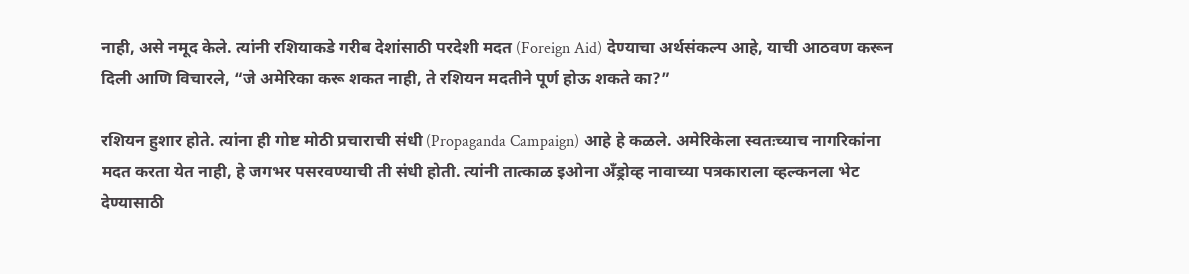नाही, असे नमूद केले. त्यांनी रशियाकडे गरीब देशांसाठी परदेशी मदत (Foreign Aid) देण्याचा अर्थसंकल्प आहे, याची आठवण करून दिली आणि विचारले, “जे अमेरिका करू शकत नाही, ते रशियन मदतीने पूर्ण होऊ शकते का?”

रशियन हुशार होते. त्यांना ही गोष्ट मोठी प्रचाराची संधी (Propaganda Campaign) आहे हे कळले. अमेरिकेला स्वतःच्याच नागरिकांना मदत करता येत नाही, हे जगभर पसरवण्याची ती संधी होती. त्यांनी तात्काळ इओना अँड्रोव्ह नावाच्या पत्रकाराला व्हल्कनला भेट देण्यासाठी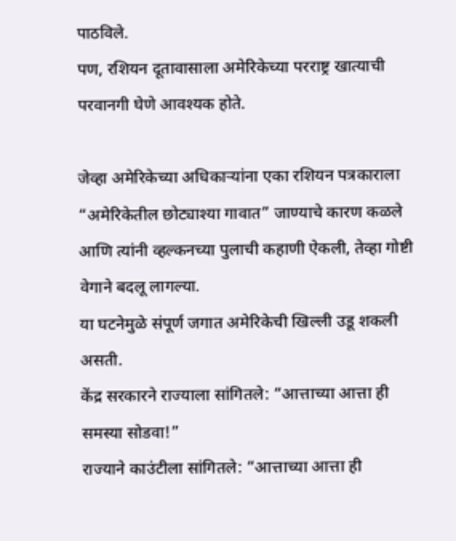पाठविले.
पण, रशियन दूतावासाला अमेरिकेच्या परराष्ट्र खात्याची परवानगी घेणे आवश्यक होते.

जेव्हा अमेरिकेच्या अधिकाऱ्यांना एका रशियन पत्रकाराला “अमेरिकेतील छोट्याश्या गावात” जाण्याचे कारण कळले आणि त्यांनी व्हल्कनच्या पुलाची कहाणी ऐकली, तेव्हा गोष्टी वेगाने बदलू लागल्या.
या घटनेमुळे संपूर्ण जगात अमेरिकेची खिल्ली उडू शकली असती.
केंद्र सरकारने राज्याला सांगितले: “आत्ताच्या आत्ता ही समस्या सोडवा!”
राज्याने काउंटीला सांगितले: “आत्ताच्या आत्ता ही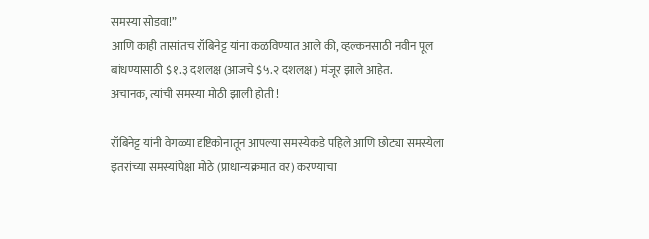समस्या सोडवा!”
आणि काही तासांतच रॉबिनेट्ट यांना कळविण्यात आले की, व्हल्कनसाठी नवीन पूल बांधण्यासाठी $१.३ दशलक्ष (आजचे $५.२ दशलक्ष) मंजूर झाले आहेत.
अचानक, त्यांची समस्या मोठी झाली होती !

रॉबिनेट्ट यांनी वेगळ्या दृष्टिकोनातून आपल्या समस्येकडे पहिले आणि छोट्या समस्येला इतरांच्या समस्यांपेक्षा मोठे (प्राधान्यक्रमात वर) करण्याचा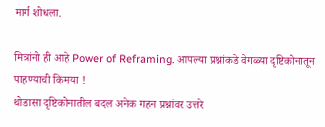मार्ग शोधला.

मित्रांनो ही आहे Power of Reframing. आपल्या प्रश्नांकडे वेगळ्या दृष्टिकोनातून पाहण्याची किमया !
थोडासा दृष्टिकोनातील बदल अनेक गहन प्रश्नांवर उत्तरे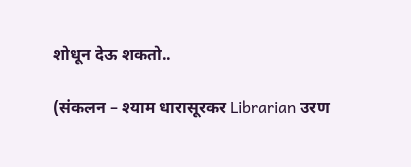शोधून देऊ शकतो..

(संकलन – श्याम धारासूरकर Librarian उरण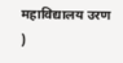महाविद्यालय उरण )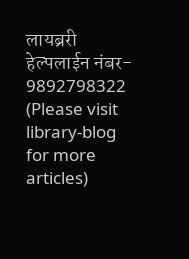लायब्ररी हेल्पलाईन नंबर- 9892798322
(Please visit library-blog for more articles)